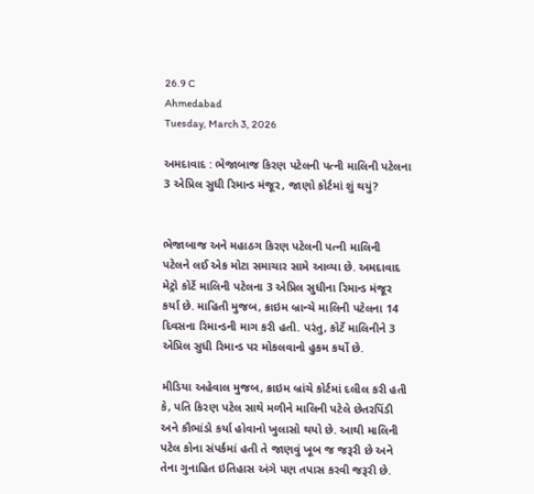26.9 C
Ahmedabad
Tuesday, March 3, 2026

અમદાવાદ : ભેજાબાજ કિરણ પટેલની પત્ની માલિની પટેલના 3 એપ્રિલ સુધી રિમાન્ડ મંજૂર, જાણો કોર્ટમાં શું થયું?


ભેજાબાજ અને મહાઠગ કિરણ પટેલની પત્ની માલિની પટેલને લઈ એક મોટા સમાચાર સામે આવ્યા છે. અમદાવાદ મેટ્રો કોર્ટે માલિની પટેલના 3 એપ્રિલ સુધીના રિમાન્ડ મંજૂર કર્યા છે. માહિતી મુજબ, ક્રાઇમ બ્રાન્ચે માલિની પટેલના 14 દિવસના રિમાન્ડની માગ કરી હતી. પરંતુ, કોર્ટે માલિનીને 3 એપ્રિલ સુધી રિમાન્ડ પર મોકલવાનો હુકમ કર્યો છે.

મીડિયા અહેવાલ મુજબ, ક્રાઇમ બ્રાંચે કોર્ટમાં દલીલ કરી હતી કે, પતિ કિરણ પટેલ સાથે મળીને માલિની પટેલે છેતરપિંડી અને કૌભાંડો કર્યા હોવાનો ખુલાસો થયો છે. આથી માલિની પટેલ કોના સંપર્કમાં હતી તે જાણવું ખૂબ જ જરૂરી છે અને તેના ગુનાહિત ઇતિહાસ અંગે પણ તપાસ કરવી જરૂરી છે.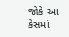જોકે આ કેસમાં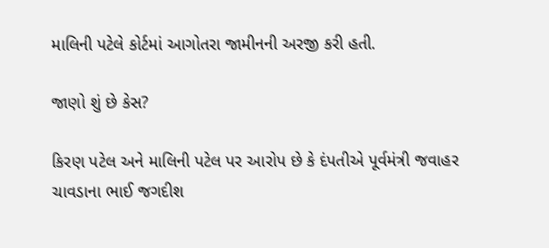માલિની પટેલે કોર્ટમાં આગોતરા જામીનની અરજી કરી હતી.

જાણો શું છે કેસ?

કિરણ પટેલ અને માલિની પટેલ પર આરોપ છે કે દંપતીએ પૂર્વમંત્રી જવાહર ચાવડાના ભાઈ જગદીશ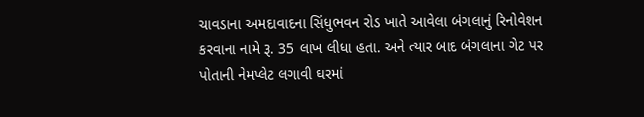ચાવડાના અમદાવાદના સિંધુભવન રોડ ખાતે આવેલા બંગલાનું રિનોવેશન કરવાના નામે રૂ. 35 લાખ લીધા હતા. અને ત્યાર બાદ બંગલાના ગેટ પર પોતાની નેમપ્લેટ લગાવી ઘરમાં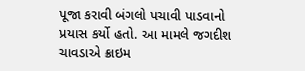પૂજા કરાવી બંગલો પચાવી પાડવાનો પ્રયાસ કર્યો હતો. આ મામલે જગદીશ ચાવડાએ ક્રાઇમ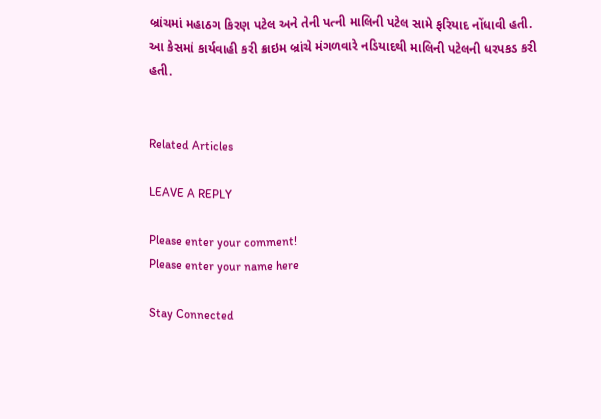બ્રાંચમાં મહાઠગ કિરણ પટેલ અને તેની પત્ની માલિની પટેલ સામે ફરિયાદ નોંધાવી હતી. આ કેસમાં કાર્યવાહી કરી ક્રાઇમ બ્રાંચે મંગળવારે નડિયાદથી માલિની પટેલની ધરપકડ કરી હતી.


Related Articles

LEAVE A REPLY

Please enter your comment!
Please enter your name here

Stay Connected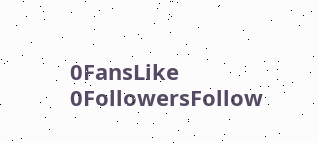0FansLike
0FollowersFollow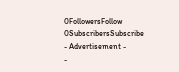0FollowersFollow
0SubscribersSubscribe
- Advertisement -
-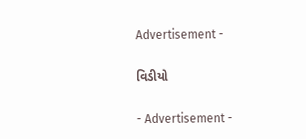Advertisement -

વિડીયો

- Advertisement -